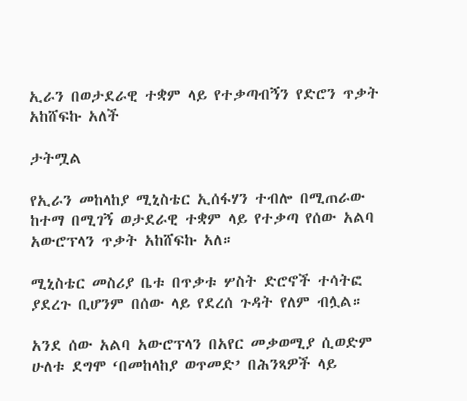ኢራን በወታደራዊ ተቋም ላይ የተቃጣብኝን የድሮን ጥቃት አከሸፍኩ አለች

ታትሟል

የኢራን መከላከያ ሚኒስቴር ኢሰፋሃን ተብሎ በሚጠራው ከተማ በሚገኝ ወታደራዊ ተቋም ላይ የተቃጣ የሰው አልባ አውሮፕላን ጥቃት አከሸፍኩ አለ።

ሚኒስቴር መስሪያ ቤቱ በጥቃቱ ሦስት ድሮኖች ተሳትፎ ያደረጉ ቢሆንም በሰው ላይ የደረሰ ጉዳት የለም ብሏል።

አንደ ሰው አልባ አውሮፕላን በአየር መቃወሚያ ሲወድም ሁለቱ ደግሞ ‘በመከላከያ ወጥመድ’ በሕንጻዎች ላይ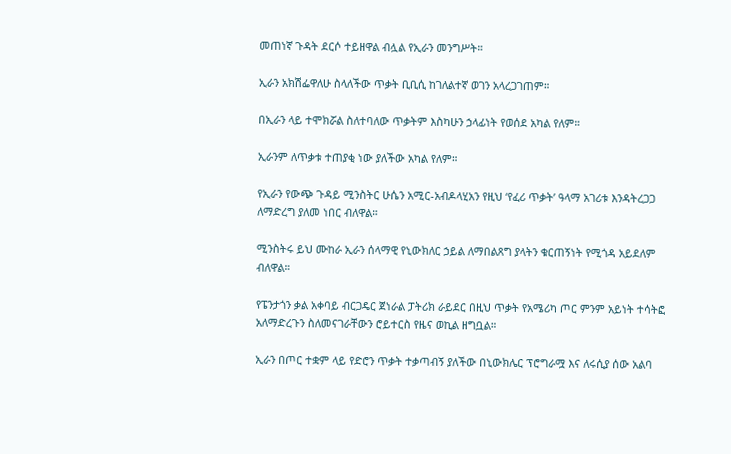መጠነኛ ጉዳት ደርሶ ተይዘዋል ብሏል የኢራን መንግሥት።

ኢራን አክሽፌዋለሁ ስላለችው ጥቃት ቢቢሲ ከገለልተኛ ወገን አላረጋገጠም።

በኢራን ላይ ተሞክሯል ስለተባለው ጥቃትም እስካሁን ኃላፊነት የወሰደ አካል የለም።

ኢራንም ለጥቃቱ ተጠያቂ ነው ያለችው አካል የለም።

የኢራን የውጭ ጉዳይ ሚንስትር ሁሴን አሚር-አብዶላሂአን የዚህ ‘የፈሪ ጥቃት’ ዓላማ አገሪቱ እንዳትረጋጋ ለማድረግ ያለመ ነበር ብለዋል።

ሚንስትሩ ይህ ሙከራ ኢራን ሰላማዊ የኒውክለር ኃይል ለማበልጸግ ያላትን ቁርጠኝነት የሚጎዳ አይደለም ብለዋል።

የፔንታጎን ቃል አቀባይ ብርጋዴር ጀነራል ፓትሪክ ራይደር በዚህ ጥቃት የአሜሪካ ጦር ምንም አይነት ተሳትፎ አለማድረጉን ስለመናገራቸውን ሮይተርስ የዜና ወኪል ዘግቧል።

ኢራን በጦር ተቋም ላይ የድሮን ጥቃት ተቃጣብኝ ያለችው በኒውክሌር ፕሮግራሟ እና ለሩሲያ ሰው አልባ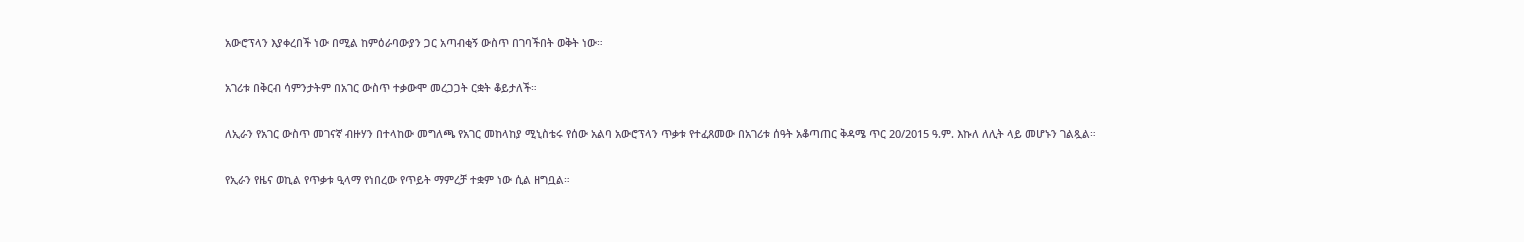አውሮፕላን እያቀረበች ነው በሚል ከምዕራባውያን ጋር አጣብቂኝ ውስጥ በገባችበት ወቅት ነው።

አገሪቱ በቅርብ ሳምንታትም በአገር ውስጥ ተቃውሞ መረጋጋት ርቋት ቆይታለች።

ለኢራን የአገር ውስጥ መገናኛ ብዙሃን በተላከው መግለጫ የአገር መከላከያ ሚኒስቴሩ የሰው አልባ አውሮፕላን ጥቃቱ የተፈጸመው በአገሪቱ ሰዓት አቆጣጠር ቅዳሜ ጥር 20/2015 ዓ.ም. እኩለ ለሊት ላይ መሆኑን ገልጿል።

የኢራን የዜና ወኪል የጥቃቱ ዒላማ የነበረው የጥይት ማምረቻ ተቋም ነው ሲል ዘግቧል።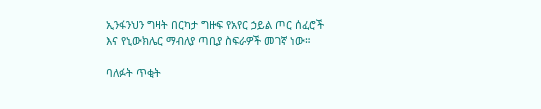ኢንፋንህን ግዛት በርካታ ግዙፍ የአየር ኃይል ጦር ሰፈሮች እና የኒውክሌር ማብለያ ጣቢያ ስፍራዎች መገኛ ነው።

ባለፉት ጥቂት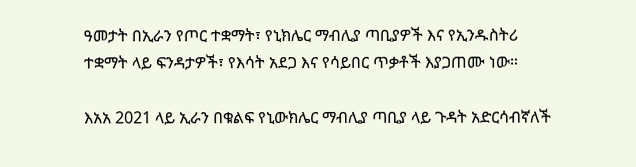ዓመታት በኢራን የጦር ተቋማት፣ የኒክሌር ማብሊያ ጣቢያዎች እና የኢንዱስትሪ ተቋማት ላይ ፍንዳታዎች፣ የእሳት አደጋ እና የሳይበር ጥቃቶች እያጋጠሙ ነው።

እአአ 2021 ላይ ኢራን በቁልፍ የኒውክሌር ማብሊያ ጣቢያ ላይ ጉዳት አድርሳብኛለች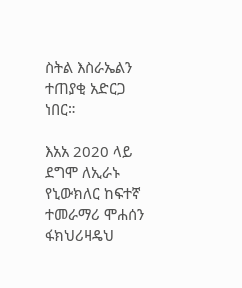ስትል እስራኤልን ተጠያቂ አድርጋ ነበር።

እአአ 2020 ላይ ደግሞ ለኢራኑ የኒውክለር ከፍተኛ ተመራማሪ ሞሐሰን ፋክህሪዛዴህ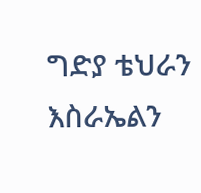ግድያ ቴህራን እስራኤልን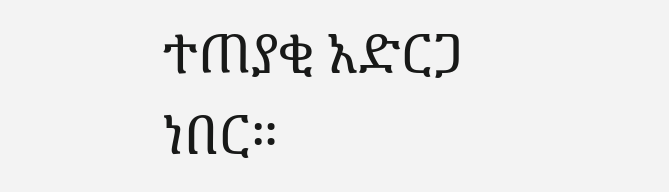ተጠያቂ አድርጋ ነበር።